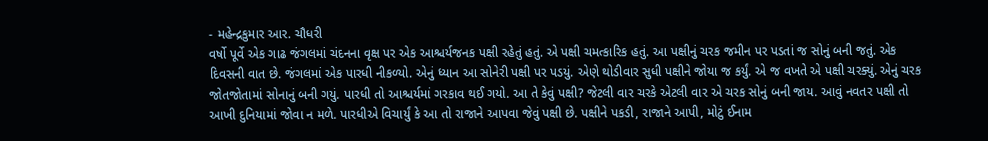- મહેન્દ્રકુમાર આર. ચૌધરી
વર્ષો પૂર્વે એક ગાઢ જંગલમાં ચંદનના વૃક્ષ પર એક આશ્ચર્યજનક પક્ષી રહેતું હતું. એ પક્ષી ચમત્કારિક હતું. આ પક્ષીનું ચરક જમીન પર પડતાં જ સોનું બની જતું. એક દિવસની વાત છે. જંગલમાં એક પારધી નીકળ્યો. એનું ધ્યાન આ સોનેરી પક્ષી પર પડયું. એણે થોડીવાર સુધી પક્ષીને જોયા જ કર્યું. એ જ વખતે એ પક્ષી ચરક્યું. એનું ચરક જોતજોતામાં સોનાનું બની ગયું. પારધી તો આશ્ચર્યમાં ગરકાવ થઈ ગયો. આ તે કેવું પક્ષી? જેટલી વાર ચરકે એટલી વાર એ ચરક સોનું બની જાય. આવું નવતર પક્ષી તો આખી દુનિયામાં જોવા ન મળે. પારધીએ વિચાર્યું કે આ તો રાજાને આપવા જેવું પક્ષી છે. પક્ષીને પકડી, રાજાને આપી, મોટું ઈનામ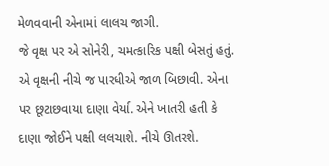મેળવવાની એનામાં લાલચ જાગી.
જે વૃક્ષ પર એ સોનેરી, ચમત્કારિક પક્ષી બેસતું હતું. એ વૃક્ષની નીચે જ પારધીએ જાળ બિછાવી. એના પર છૂટાછવાયા દાણા વેર્યા. એને ખાતરી હતી કે દાણા જોઈને પક્ષી લલચાશે. નીચે ઊતરશે.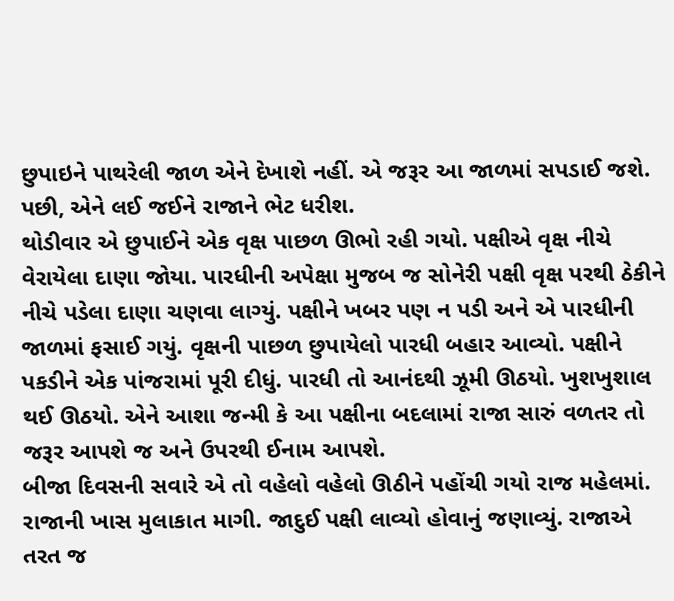છુપાઇને પાથરેલી જાળ એને દેખાશે નહીં. એ જરૂર આ જાળમાં સપડાઈ જશે. પછી, એને લઈ જઈને રાજાને ભેટ ધરીશ.
થોડીવાર એ છુપાઈને એક વૃક્ષ પાછળ ઊભો રહી ગયો. પક્ષીએ વૃક્ષ નીચે વેરાયેલા દાણા જોયા. પારધીની અપેક્ષા મુજબ જ સોનેરી પક્ષી વૃક્ષ પરથી ઠેકીને નીચે પડેલા દાણા ચણવા લાગ્યું. પક્ષીને ખબર પણ ન પડી અને એ પારધીની જાળમાં ફસાઈ ગયું. વૃક્ષની પાછળ છુપાયેલો પારધી બહાર આવ્યો. પક્ષીને પકડીને એક પાંજરામાં પૂરી દીધું. પારધી તો આનંદથી ઝૂમી ઊઠયો. ખુશખુશાલ થઈ ઊઠયો. એને આશા જન્મી કે આ પક્ષીના બદલામાં રાજા સારું વળતર તો જરૂર આપશે જ અને ઉપરથી ઈનામ આપશે.
બીજા દિવસની સવારે એ તો વહેલો વહેલો ઊઠીને પહોંચી ગયો રાજ મહેલમાં. રાજાની ખાસ મુલાકાત માગી. જાદુઈ પક્ષી લાવ્યો હોવાનું જણાવ્યું. રાજાએ તરત જ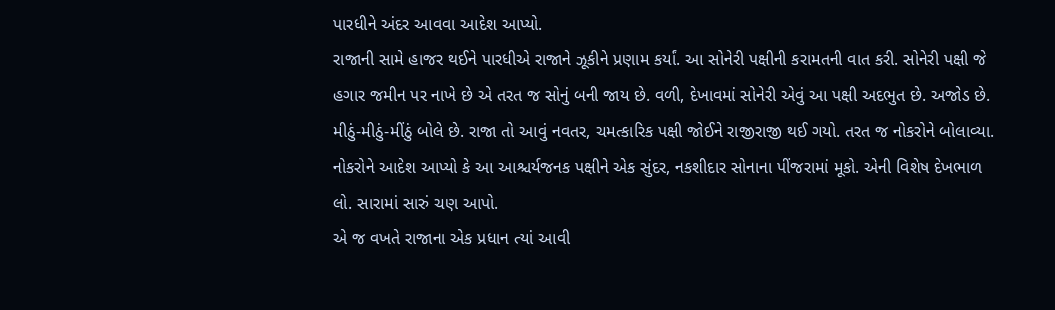પારધીને અંદર આવવા આદેશ આપ્યો.
રાજાની સામે હાજર થઈને પારધીએ રાજાને ઝૂકીને પ્રણામ કર્યાં. આ સોનેરી પક્ષીની કરામતની વાત કરી. સોનેરી પક્ષી જે હગાર જમીન પર નાખે છે એ તરત જ સોનું બની જાય છે. વળી, દેખાવમાં સોનેરી એવું આ પક્ષી અદભુત છે. અજોડ છે. મીઠું-મીઠું-મીંઠું બોલે છે. રાજા તો આવું નવતર, ચમત્કારિક પક્ષી જોઈને રાજીરાજી થઈ ગયો. તરત જ નોકરોને બોલાવ્યા. નોકરોને આદેશ આપ્યો કે આ આશ્ચર્યજનક પક્ષીને એક સુંદર, નકશીદાર સોનાના પીંજરામાં મૂકો. એની વિશેષ દેખભાળ લો. સારામાં સારું ચણ આપો.
એ જ વખતે રાજાના એક પ્રધાન ત્યાં આવી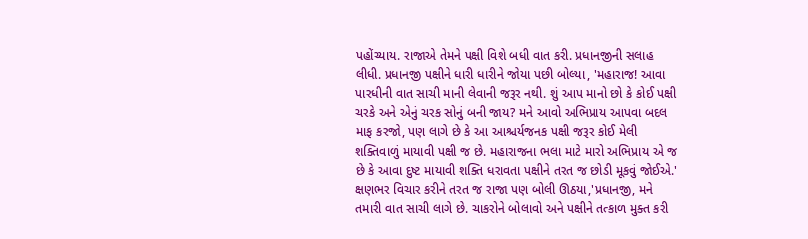પહોંચ્યાય. રાજાએ તેમને પક્ષી વિશે બધી વાત કરી. પ્રધાનજીની સલાહ લીધી. પ્રધાનજી પક્ષીને ધારી ધારીને જોયા પછી બોલ્યા, 'મહારાજ! આવા પારધીની વાત સાચી માની લેવાની જરૂર નથી. શું આપ માનો છો કે કોઈ પક્ષી ચરકે અને એનું ચરક સોનું બની જાય? મને આવો અભિપ્રાય આપવા બદલ માફ કરજો, પણ લાગે છે કે આ આશ્ચર્યજનક પક્ષી જરૂર કોઈ મેલી શક્તિવાળું માયાવી પક્ષી જ છે. મહારાજના ભલા માટે મારો અભિપ્રાય એ જ છે કે આવા દુષ્ટ માયાવી શક્તિ ધરાવતા પક્ષીને તરત જ છોડી મૂકવું જોઈએ.'
ક્ષણભર વિચાર કરીને તરત જ રાજા પણ બોલી ઊઠયા,'પ્રધાનજી, મને તમારી વાત સાચી લાગે છે. ચાકરોને બોલાવો અને પક્ષીને તત્કાળ મુક્ત કરી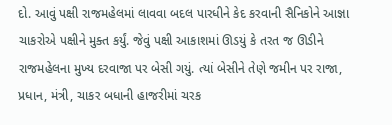દો. આવું પક્ષી રાજમહેલમાં લાવવા બદલ પારધીને કેદ કરવાની સૈનિકોને આજ્ઞા
ચાકરોએ પક્ષીને મુક્ત કર્યું. જેવું પક્ષી આકાશમાં ઊડયું કે તરત જ ઊડીને રાજમહેલના મુખ્ય દરવાજા પર બેસી ગયું. ત્યાં બેસીને તેણે જમીન પર રાજા, પ્રધાન, મંત્રી, ચાકર બધાની હાજરીમાં ચરક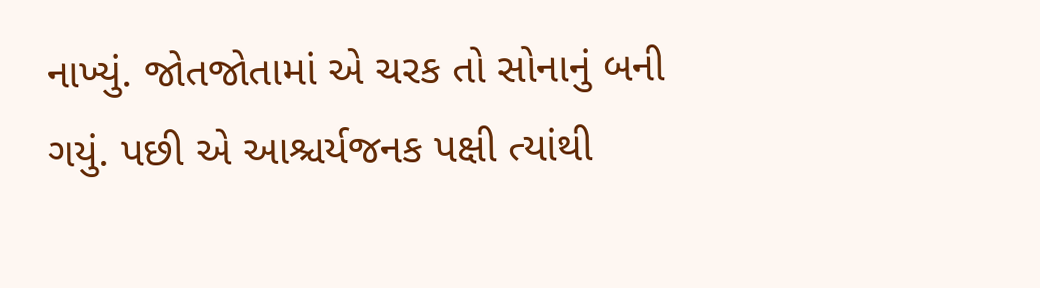નાખ્યું. જોતજોતામાં એ ચરક તો સોનાનું બની ગયું. પછી એ આશ્ચર્યજનક પક્ષી ત્યાંથી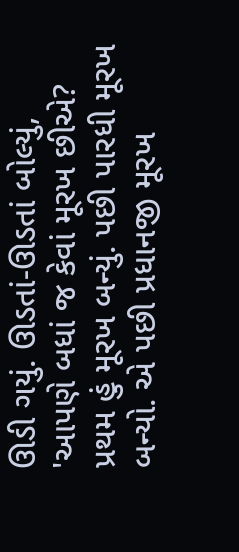ઊડી ગયું. ઊડતાં-ઊડતાં બોલ્યું, 'આપણે બધાં જ કેવાં મૂરખ છીએ? પ્રથમ હું મૂરખ બન્યું. પછી પારધી મૂરખ બન્યો. એ પછી પ્રધાનજી મૂરખ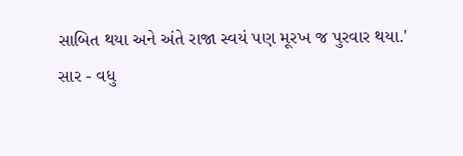સાબિત થયા અને અંતે રાજા સ્વયં પણ મૂરખ જ પુરવાર થયા.'
સાર - વધુ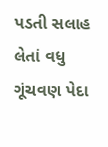પડતી સલાહ લેતાં વધુ ગૂંચવણ પેદા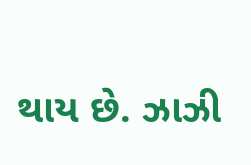થાય છે. ઝાઝી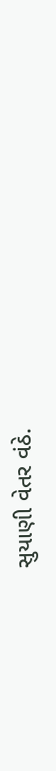સુયાણી વેતર વંઠે.